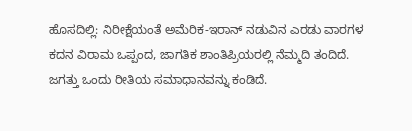ಹೊಸದಿಲ್ಲಿ: ನಿರೀಕ್ಷೆಯಂತೆ ಅಮೆರಿಕ-ಇರಾನ್ ನಡುವಿನ ಎರಡು ವಾರಗಳ ಕದನ ವಿರಾಮ ಒಪ್ಪಂದ, ಜಾಗತಿಕ ಶಾಂತಿಪ್ರಿಯರಲ್ಲಿ ನೆಮ್ಮದಿ ತಂದಿದೆ. ಜಗತ್ತು ಒಂದು ರೀತಿಯ ಸಮಾಧಾನವನ್ನು ಕಂಡಿದೆ.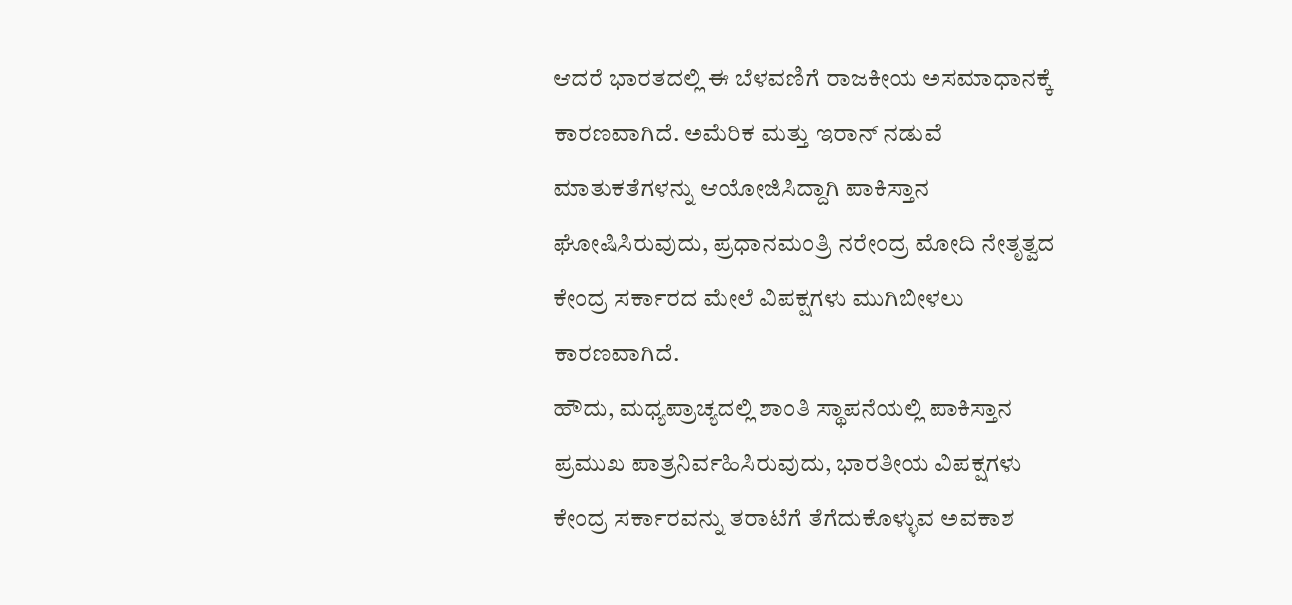ಆದರೆ ಭಾರತದಲ್ಲಿ ಈ ಬೆಳವಣಿಗೆ ರಾಜಕೀಯ ಅಸಮಾಧಾನಕ್ಕೆ ಕಾರಣವಾಗಿದೆ. ಅಮೆರಿಕ ಮತ್ತು ಇರಾನ್ ನಡುವೆ ಮಾತುಕತೆಗಳನ್ನು ಆಯೋಜಿಸಿದ್ದಾಗಿ ಪಾಕಿಸ್ತಾನ ಘೋಷಿಸಿರುವುದು, ಪ್ರಧಾನಮಂತ್ರಿ ನರೇಂದ್ರ ಮೋದಿ ನೇತೃತ್ವದ ಕೇಂದ್ರ ಸರ್ಕಾರದ ಮೇಲೆ ವಿಪಕ್ಷಗಳು ಮುಗಿಬೀಳಲು ಕಾರಣವಾಗಿದೆ.
ಹೌದು, ಮಧ್ಯಪ್ರಾಚ್ಯದಲ್ಲಿ ಶಾಂತಿ ಸ್ಥಾಪನೆಯಲ್ಲಿ ಪಾಕಿಸ್ತಾನ ಪ್ರಮುಖ ಪಾತ್ರನಿರ್ವಹಿಸಿರುವುದು, ಭಾರತೀಯ ವಿಪಕ್ಷಗಳು ಕೇಂದ್ರ ಸರ್ಕಾರವನ್ನು ತರಾಟೆಗೆ ತೆಗೆದುಕೊಳ್ಳುವ ಅವಕಾಶ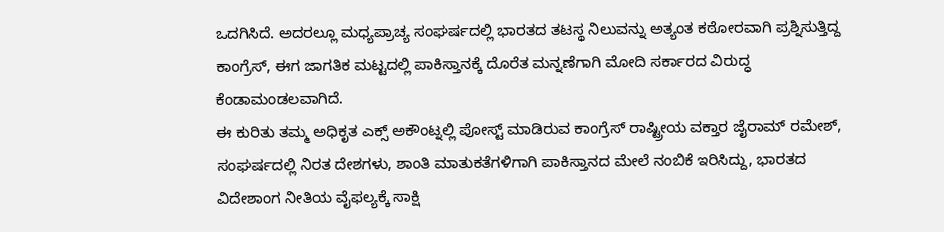ಒದಗಿಸಿದೆ. ಅದರಲ್ಲೂ ಮಧ್ಯಪ್ರಾಚ್ಯ ಸಂಘರ್ಷದಲ್ಲಿ ಭಾರತದ ತಟಸ್ಥ ನಿಲುವನ್ನು ಅತ್ಯಂತ ಕಠೋರವಾಗಿ ಪ್ರಶ್ನಿಸುತ್ತಿದ್ದ ಕಾಂಗ್ರೆಸ್, ಈಗ ಜಾಗತಿಕ ಮಟ್ಟದಲ್ಲಿ ಪಾಕಿಸ್ತಾನಕ್ಕೆ ದೊರೆತ ಮನ್ನಣೆಗಾಗಿ ಮೋದಿ ಸರ್ಕಾರದ ವಿರುದ್ಧ ಕೆಂಡಾಮಂಡಲವಾಗಿದೆ.
ಈ ಕುರಿತು ತಮ್ಮ ಅಧಿಕೃತ ಎಕ್ಸ್ ಅಕೌಂಟ್ನಲ್ಲಿ ಪೋಸ್ಟ್ ಮಾಡಿರುವ ಕಾಂಗ್ರೆಸ್ ರಾಷ್ಟ್ರೀಯ ವಕ್ತಾರ ಜೈರಾಮ್ ರಮೇಶ್, ಸಂಘರ್ಷದಲ್ಲಿ ನಿರತ ದೇಶಗಳು, ಶಾಂತಿ ಮಾತುಕತೆಗಳಿಗಾಗಿ ಪಾಕಿಸ್ತಾನದ ಮೇಲೆ ನಂಬಿಕೆ ಇರಿಸಿದ್ದು, ಭಾರತದ ವಿದೇಶಾಂಗ ನೀತಿಯ ವೈಫಲ್ಯಕ್ಕೆ ಸಾಕ್ಷಿ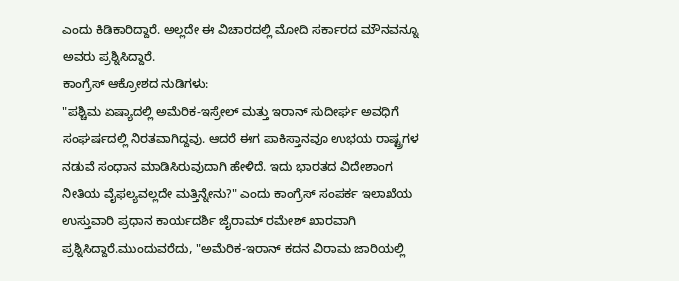ಎಂದು ಕಿಡಿಕಾರಿದ್ದಾರೆ. ಅಲ್ಲದೇ ಈ ವಿಚಾರದಲ್ಲಿ ಮೋದಿ ಸರ್ಕಾರದ ಮೌನವನ್ನೂ ಅವರು ಪ್ರಶ್ನಿಸಿದ್ದಾರೆ.
ಕಾಂಗ್ರೆಸ್ ಆಕ್ರೋಶದ ನುಡಿಗಳು:
"ಪಶ್ಚಿಮ ಏಷ್ಯಾದಲ್ಲಿ ಅಮೆರಿಕ-ಇಸ್ರೇಲ್ ಮತ್ತು ಇರಾನ್ ಸುದೀರ್ಘ ಅವಧಿಗೆ ಸಂಘರ್ಷದಲ್ಲಿ ನಿರತವಾಗಿದ್ದವು. ಆದರೆ ಈಗ ಪಾಕಿಸ್ತಾನವೂ ಉಭಯ ರಾಷ್ಟ್ರಗಳ ನಡುವೆ ಸಂಧಾನ ಮಾಡಿಸಿರುವುದಾಗಿ ಹೇಳಿದೆ. ಇದು ಭಾರತದ ವಿದೇಶಾಂಗ ನೀತಿಯ ವೈಫಲ್ಯವಲ್ಲದೇ ಮತ್ತಿನ್ನೇನು?" ಎಂದು ಕಾಂಗ್ರೆಸ್ ಸಂಪರ್ಕ ಇಲಾಖೆಯ ಉಸ್ತುವಾರಿ ಪ್ರಧಾನ ಕಾರ್ಯದರ್ಶಿ ಜೈರಾಮ್ ರಮೇಶ್ ಖಾರವಾಗಿ ಪ್ರಶ್ನಿಸಿದ್ದಾರೆ.ಮುಂದುವರೆದು, "ಅಮೆರಿಕ-ಇರಾನ್ ಕದನ ವಿರಾಮ ಜಾರಿಯಲ್ಲಿ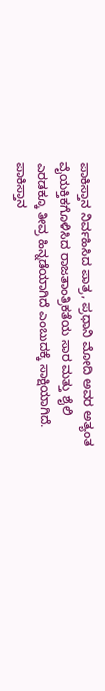ಪಾಕಿಸ್ತಾನ ನಿರ್ವಹಿಸಿದ ಪಾತ್ರ, ಪ್ರಧಾನಿ ಮೋದಿ ಅವರ ಅತ್ಯಂತ ವೈಯಕ್ತಿಕಗೊಳಿಸಿದ ರಾಜತಾಂತ್ರಿಕತೆಯ ಸಾರ ಮತ್ತು ಶೈಲಿ ಎರಡಕ್ಕೂ ತೀವ್ರ ಹಿನ್ನಡೆಯಾಗಿದೆ ಎಂಬುದಕ್ಕೆ ಸಾಕ್ಷಿಯಾಗಿದೆ. ಪಾಕಿಸ್ತಾನ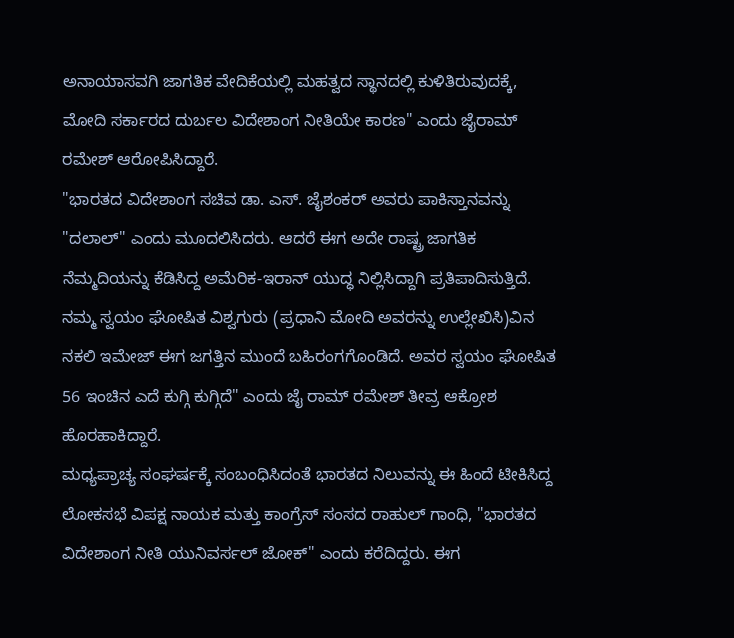ಅನಾಯಾಸವಗಿ ಜಾಗತಿಕ ವೇದಿಕೆಯಲ್ಲಿ ಮಹತ್ವದ ಸ್ಥಾನದಲ್ಲಿ ಕುಳಿತಿರುವುದಕ್ಕೆ, ಮೋದಿ ಸರ್ಕಾರದ ದುರ್ಬಲ ವಿದೇಶಾಂಗ ನೀತಿಯೇ ಕಾರಣ" ಎಂದು ಜೈರಾಮ್ ರಮೇಶ್ ಆರೋಪಿಸಿದ್ದಾರೆ.
"ಭಾರತದ ವಿದೇಶಾಂಗ ಸಚಿವ ಡಾ. ಎಸ್. ಜೈಶಂಕರ್ ಅವರು ಪಾಕಿಸ್ತಾನವನ್ನು "ದಲಾಲ್" ಎಂದು ಮೂದಲಿಸಿದರು. ಆದರೆ ಈಗ ಅದೇ ರಾಷ್ಟ್ರ ಜಾಗತಿಕ ನೆಮ್ಮದಿಯನ್ನು ಕೆಡಿಸಿದ್ದ ಅಮೆರಿಕ-ಇರಾನ್ ಯುದ್ಧ ನಿಲ್ಲಿಸಿದ್ದಾಗಿ ಪ್ರತಿಪಾದಿಸುತ್ತಿದೆ. ನಮ್ಮ ಸ್ವಯಂ ಘೋಷಿತ ವಿಶ್ವಗುರು (ಪ್ರಧಾನಿ ಮೋದಿ ಅವರನ್ನು ಉಲ್ಲೇಖಿಸಿ)ವಿನ ನಕಲಿ ಇಮೇಜ್ ಈಗ ಜಗತ್ತಿನ ಮುಂದೆ ಬಹಿರಂಗಗೊಂಡಿದೆ. ಅವರ ಸ್ವಯಂ ಘೋಷಿತ 56 ಇಂಚಿನ ಎದೆ ಕುಗ್ಗಿ ಕುಗ್ಗಿದೆ" ಎಂದು ಜೈ ರಾಮ್ ರಮೇಶ್ ತೀವ್ರ ಆಕ್ರೋಶ ಹೊರಹಾಕಿದ್ದಾರೆ.
ಮಧ್ಯಪ್ರಾಚ್ಯ ಸಂಘರ್ಷಕ್ಕೆ ಸಂಬಂಧಿಸಿದಂತೆ ಭಾರತದ ನಿಲುವನ್ನು ಈ ಹಿಂದೆ ಟೀಕಿಸಿದ್ದ ಲೋಕಸಭೆ ವಿಪಕ್ಷ ನಾಯಕ ಮತ್ತು ಕಾಂಗ್ರೆಸ್ ಸಂಸದ ರಾಹುಲ್ ಗಾಂಧಿ, "ಭಾರತದ ವಿದೇಶಾಂಗ ನೀತಿ ಯುನಿವರ್ಸಲ್ ಜೋಕ್" ಎಂದು ಕರೆದಿದ್ದರು. ಈಗ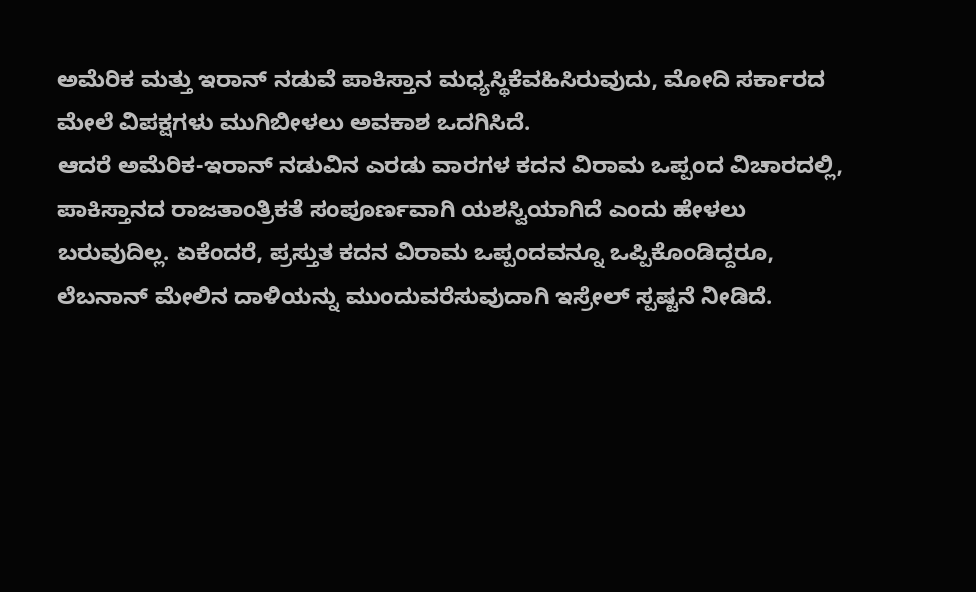ಅಮೆರಿಕ ಮತ್ತು ಇರಾನ್ ನಡುವೆ ಪಾಕಿಸ್ತಾನ ಮಧ್ಯಸ್ಥಿಕೆವಹಿಸಿರುವುದು, ಮೋದಿ ಸರ್ಕಾರದ ಮೇಲೆ ವಿಪಕ್ಷಗಳು ಮುಗಿಬೀಳಲು ಅವಕಾಶ ಒದಗಿಸಿದೆ.
ಆದರೆ ಅಮೆರಿಕ-ಇರಾನ್ ನಡುವಿನ ಎರಡು ವಾರಗಳ ಕದನ ವಿರಾಮ ಒಪ್ಪಂದ ವಿಚಾರದಲ್ಲಿ, ಪಾಕಿಸ್ತಾನದ ರಾಜತಾಂತ್ರಿಕತೆ ಸಂಪೂರ್ಣವಾಗಿ ಯಶಸ್ವಿಯಾಗಿದೆ ಎಂದು ಹೇಳಲು ಬರುವುದಿಲ್ಲ. ಏಕೆಂದರೆ, ಪ್ರಸ್ತುತ ಕದನ ವಿರಾಮ ಒಪ್ಪಂದವನ್ನೂ ಒಪ್ಪಿಕೊಂಡಿದ್ದರೂ, ಲೆಬನಾನ್ ಮೇಲಿನ ದಾಳಿಯನ್ನು ಮುಂದುವರೆಸುವುದಾಗಿ ಇಸ್ರೇಲ್ ಸ್ಪಷ್ಟನೆ ನೀಡಿದೆ.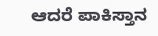ಆದರೆ ಪಾಕಿಸ್ತಾನ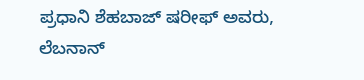ಪ್ರಧಾನಿ ಶೆಹಬಾಜ್ ಷರೀಫ್ ಅವರು, ಲೆಬನಾನ್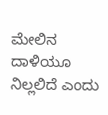ಮೇಲಿನ ದಾಳಿಯೂ ನಿಲ್ಲಲಿದೆ ಎಂದು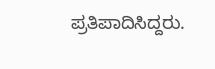ಪ್ರತಿಪಾದಿಸಿದ್ದರು.